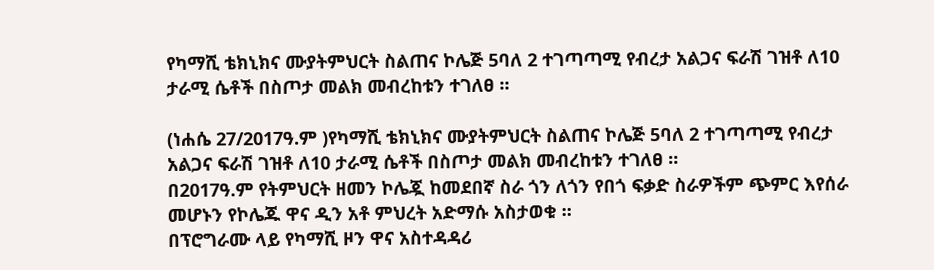የካማሺ ቴክኒክና ሙያትምህርት ስልጠና ኮሌጅ 5ባለ 2 ተገጣጣሚ የብረታ አልጋና ፍራሽ ገዝቶ ለ10 ታራሚ ሴቶች በስጦታ መልክ መብረከቱን ተገለፀ ።

(ነሐሴ 27/2017ዓ.ም )የካማሺ ቴክኒክና ሙያትምህርት ስልጠና ኮሌጅ 5ባለ 2 ተገጣጣሚ የብረታ አልጋና ፍራሽ ገዝቶ ለ10 ታራሚ ሴቶች በስጦታ መልክ መብረከቱን ተገለፀ ።
በ2017ዓ.ም የትምህርት ዘመን ኮሌጇ ከመደበኛ ስራ ጎን ለጎን የበጎ ፍቃድ ስራዎችም ጭምር እየሰራ መሆኑን የኮሌጁ ዋና ዲን አቶ ምህረት አድማሱ አስታወቁ ።
በፕሮግራሙ ላይ የካማሺ ዞን ዋና አስተዳዳሪ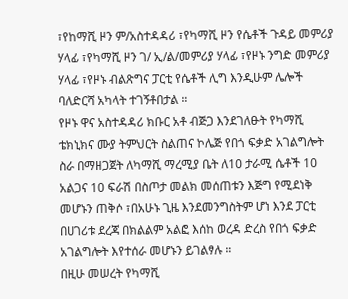፣የከማሺ ዞን ም/አስተዳዳሪ ፣የካማሺ ዞን የሴቶች ጉዳይ መምሪያ ሃላፊ ፣የካማሺ ዞን ገ/ ኢ/ል/መምሪያ ሃላፊ ፣የዞኑ ንግድ መምሪያ ሃላፊ ፣የዞኑ ብልጽግና ፓርቲ የሴቶች ሊግ እንዲሁም ሌሎች ባለድርሻ አካላት ተገኝቶበታል ።
የዞኑ ዋና አስተዳዳሪ ክቡር አቶ ብጅጋ እንደገለፁት የካማሺ ቴክኒክና ሙያ ትምህርት ስልጠና ኮሌጅ የበጎ ፍቃድ አገልግሎት ስራ በማዘጋጀት ለካማሺ ማረሚያ ቤት ለ10 ታራሚ ሴቶች 10 አልጋና 10 ፍራሽ በስጦታ መልክ መሰጠቱን እጅግ የሚደነቅ መሆኑን ጠቅሶ ፣በአሁኑ ጊዜ እንደመንግስትም ሆነ እንደ ፓርቲ በሀገሪቱ ደረጃ በክልልም አልፎ እሰከ ወረዳ ድረስ የበጎ ፍቃድ አገልግሎት እየተሰራ መሆኑን ይገልፃሉ ።
በዚሁ መሠረት የካማሺ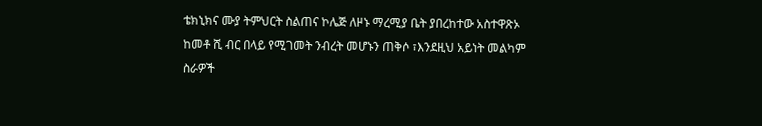ቴክኒክና ሙያ ትምህርት ስልጠና ኮሌጅ ለዞኑ ማረሚያ ቤት ያበረከተው አስተዋጽኦ ከመቶ ሺ ብር በላይ የሚገመት ንብረት መሆኑን ጠቅሶ ፣እንደዚህ አይነት መልካም ስራዎች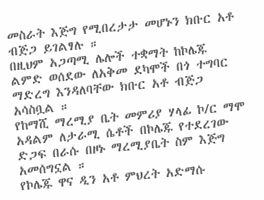መስራት እጅግ የሚበረታታ መሆኑን ክቡር አቶ ብጅጋ ይገልፃሉ ።
በዚህም አጋጣሚ ሌሎች ተቋማት ከኮሌጁ ልምድ ወሰደው ለአቅመ ደካሞች በጎ ተግባር ማድረግ እንዳለባቸው ክቡር አቶ ብጅጋ አሳስቧል ።
የከማሺ ማረሚያ ቤት መምሪያ ሃላፊ ኮ/ር ማሞ አዳልም ለታራሚ ሴቶች በኮሌጁ የተደረገው ድጋፍ በራሱ በዞኑ ማረሚያቤት ስም እጅግ አመሰግኗል ።
የኮሌጁ ዋና ዲን አቶ ምህረት አድማሱ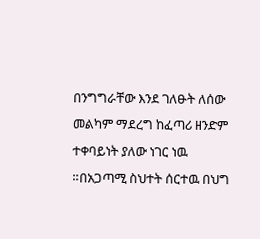በንግግራቸው እንደ ገለፁት ለሰው መልካም ማደረግ ከፈጣሪ ዘንድም ተቀባይነት ያለው ነገር ነዉ ።በአጋጣሚ ስህተት ሰርተዉ በህግ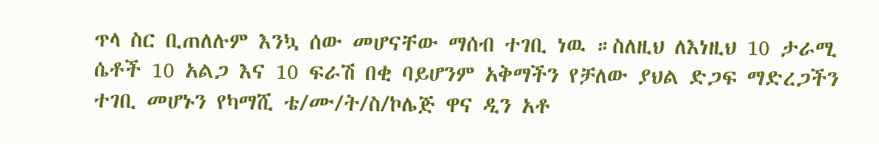ጥላ ስር ቢጠለሉም እንኳ ሰው መሆናቸው ማሰብ ተገቢ ነዉ ።ስለዚህ ለእነዚህ 10 ታራሚ ሴቶች 10 አልጋ እና 10 ፍራሽ በቂ ባይሆንም አቅማችን የቻለው ያህል ድጋፍ ማድረጋችን ተገቢ መሆኑን የካማሺ ቴ/ሙ/ት/ስ/ኮሌጅ ዋና ዲን አቶ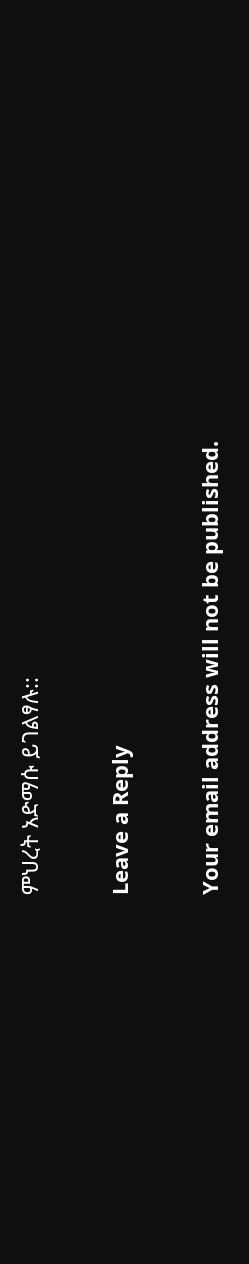ምህረት አድማሱ ይገልፃሉ::

Leave a Reply

Your email address will not be published.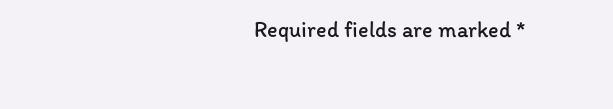Required fields are marked *